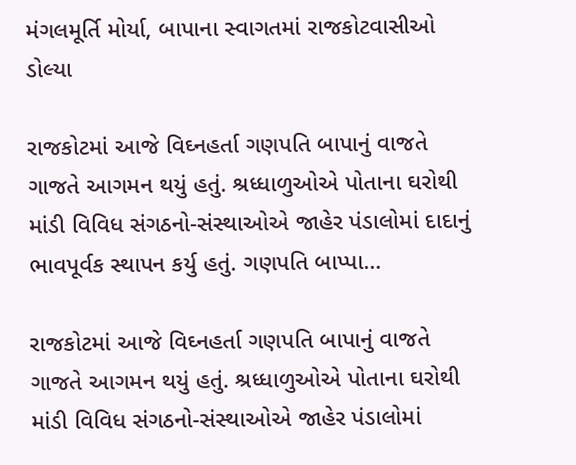મંગલમૂર્તિ મોર્યા, બાપાના સ્વાગતમાં રાજકોટવાસીઓ ડોલ્યા

રાજકોટમાં આજે વિઘ્નહર્તા ગણપતિ બાપાનું વાજતે ગાજતે આગમન થયું હતું. શ્રધ્ધાળુઓએ પોતાના ઘરોથી માંડી વિવિધ સંગઠનો-સંસ્થાઓએ જાહેર પંડાલોમાં દાદાનું ભાવપૂર્વક સ્થાપન કર્યુ હતું. ગણપતિ બાપ્પા…

રાજકોટમાં આજે વિઘ્નહર્તા ગણપતિ બાપાનું વાજતે ગાજતે આગમન થયું હતું. શ્રધ્ધાળુઓએ પોતાના ઘરોથી માંડી વિવિધ સંગઠનો-સંસ્થાઓએ જાહેર પંડાલોમાં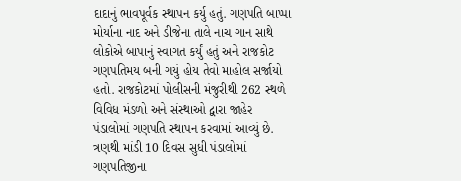દાદાનું ભાવપૂર્વક સ્થાપન કર્યુ હતું. ગણપતિ બાપ્પા મોર્યાના નાદ અને ડીજેના તાલે નાચ ગાન સાથે લોકોએ બાપાનું સ્વાગત કર્યું હતું અને રાજકોટ ગણપતિમય બની ગયું હોય તેવો માહોલ સર્જાયો હતો. રાજકોટમાં પોલીસની મંજુરીથી 262 સ્થળે વિવિધ મંડળો અને સંસ્થાઓ દ્વારા જાહેર પંડાલોમાં ગણપતિ સ્થાપન કરવામાં આવ્યું છે. ત્રણથી માંડી 10 દિવસ સુધી પંડાલોમાં ગણપતિજીના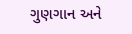ગુણગાન અને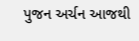પુજન અર્ચન આજથી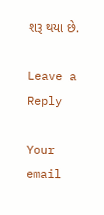શરૂ થયા છે.

Leave a Reply

Your email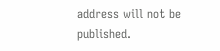address will not be published.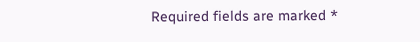Required fields are marked *